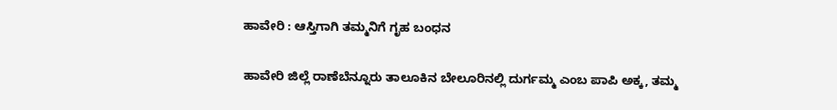ಹಾವೇರಿ : ಆಸ್ತಿಗಾಗಿ ತಮ್ಮನಿಗೆ ಗೃಹ ಬಂಧನ

ಹಾವೇರಿ ಜಿಲ್ಲೆ ರಾಣೆಬೆನ್ನೂರು ತಾಲೂಕಿನ ಬೇಲೂರಿನಲ್ಲಿ ದುರ್ಗಮ್ಮ ಎಂಬ ಪಾಪಿ ಅಕ್ಕ, ತಮ್ಮ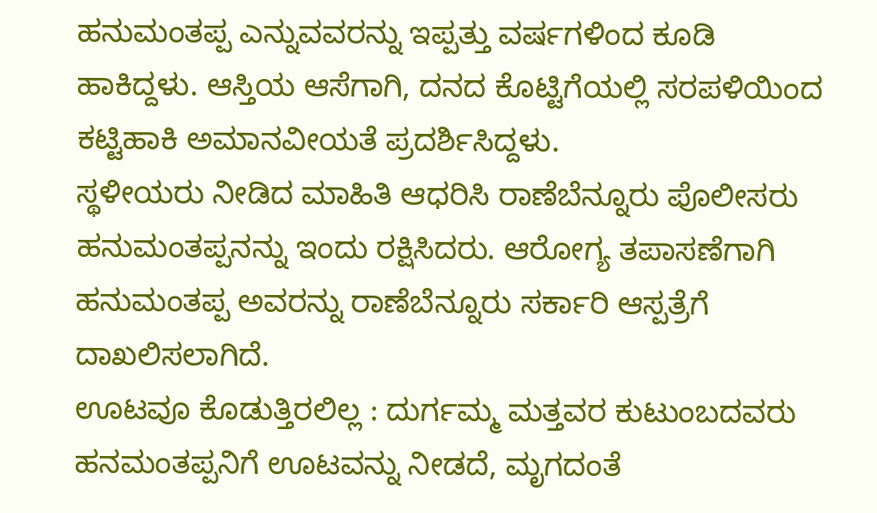ಹನುಮಂತಪ್ಪ ಎನ್ನುವವರನ್ನು ಇಪ್ಪತ್ತು ವರ್ಷಗಳಿಂದ ಕೂಡಿ ಹಾಕಿದ್ದಳು. ಆಸ್ತಿಯ ಆಸೆಗಾಗಿ, ದನದ ಕೊಟ್ಟಿಗೆಯಲ್ಲಿ ಸರಪಳಿಯಿಂದ ಕಟ್ಟಿಹಾಕಿ ಅಮಾನವೀಯತೆ ಪ್ರದರ್ಶಿಸಿದ್ದಳು.
ಸ್ಥಳೀಯರು ನೀಡಿದ ಮಾಹಿತಿ ಆಧರಿಸಿ ರಾಣೆಬೆನ್ನೂರು ಪೊಲೀಸರು ಹನುಮಂತಪ್ಪನನ್ನು ಇಂದು ರಕ್ಷಿಸಿದರು. ಆರೋಗ್ಯ ತಪಾಸಣೆಗಾಗಿ ಹನುಮಂತಪ್ಪ ಅವರನ್ನು ರಾಣೆಬೆನ್ನೂರು ಸರ್ಕಾರಿ ಆಸ್ಪತ್ರೆಗೆ ದಾಖಲಿಸಲಾಗಿದೆ.
ಊಟವೂ ಕೊಡುತ್ತಿರಲಿಲ್ಲ : ದುರ್ಗಮ್ಮ ಮತ್ತವರ ಕುಟುಂಬದವರು ಹನಮಂತಪ್ಪನಿಗೆ ಊಟವನ್ನು ನೀಡದೆ, ಮೃಗದಂತೆ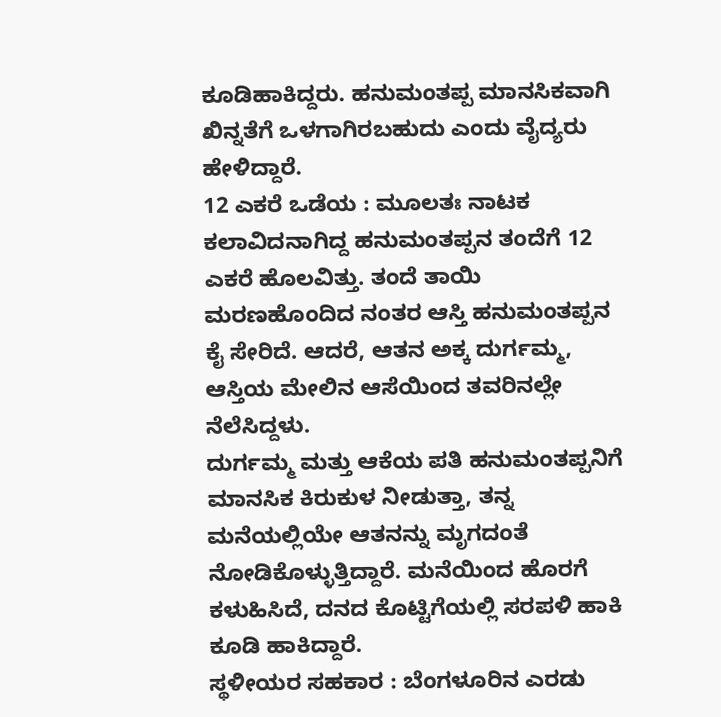ಕೂಡಿಹಾಕಿದ್ದರು. ಹನುಮಂತಪ್ಪ ಮಾನಸಿಕವಾಗಿ ಖಿನ್ನತೆಗೆ ಒಳಗಾಗಿರಬಹುದು ಎಂದು ವೈದ್ಯರು ಹೇಳಿದ್ದಾರೆ.
12 ಎಕರೆ ಒಡೆಯ : ಮೂಲತಃ ನಾಟಕ ಕಲಾವಿದನಾಗಿದ್ದ ಹನುಮಂತಪ್ಪನ ತಂದೆಗೆ 12 ಎಕರೆ ಹೊಲವಿತ್ತು. ತಂದೆ ತಾಯಿ ಮರಣಹೊಂದಿದ ನಂತರ ಆಸ್ತಿ ಹನುಮಂತಪ್ಪನ ಕೈ ಸೇರಿದೆ. ಆದರೆ, ಆತನ ಅಕ್ಕ ದುರ್ಗಮ್ಮ, ಆಸ್ತಿಯ ಮೇಲಿನ ಆಸೆಯಿಂದ ತವರಿನಲ್ಲೇ ನೆಲೆಸಿದ್ದಳು.
ದುರ್ಗಮ್ಮ ಮತ್ತು ಆಕೆಯ ಪತಿ ಹನುಮಂತಪ್ಪನಿಗೆ ಮಾನಸಿಕ ಕಿರುಕುಳ ನೀಡುತ್ತಾ, ತನ್ನ ಮನೆಯಲ್ಲಿಯೇ ಆತನನ್ನು ಮೃಗದಂತೆ ನೋಡಿಕೊಳ್ಳುತ್ತಿದ್ದಾರೆ. ಮನೆಯಿಂದ ಹೊರಗೆ ಕಳುಹಿಸಿದೆ, ದನದ ಕೊಟ್ಟಿಗೆಯಲ್ಲಿ ಸರಪಳಿ ಹಾಕಿ ಕೂಡಿ ಹಾಕಿದ್ದಾರೆ.
ಸ್ಥಳೀಯರ ಸಹಕಾರ : ಬೆಂಗಳೂರಿನ ಎರಡು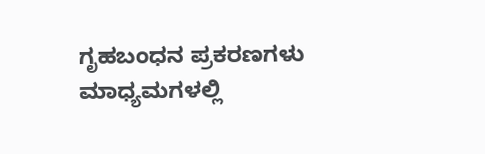ಗೃಹಬಂಧನ ಪ್ರಕರಣಗಳು ಮಾಧ್ಯಮಗಳಲ್ಲಿ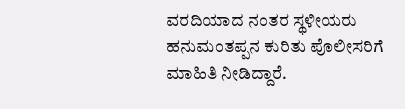ವರದಿಯಾದ ನಂತರ ಸ್ಥಳೀಯರು ಹನುಮಂತಪ್ಪನ ಕುರಿತು ಪೊಲೀಸರಿಗೆ ಮಾಹಿತಿ ನೀಡಿದ್ದಾರೆ.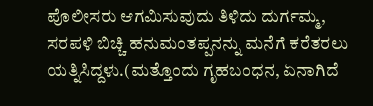ಪೊಲೀಸರು ಆಗಮಿಸುವುದು ತಿಳಿದು ದುರ್ಗಮ್ಮ, ಸರಪಳಿ ಬಿಚ್ಚಿ ಹನುಮಂತಪ್ಪನನ್ನು ಮನೆಗೆ ಕರೆತರಲು ಯತ್ನಿಸಿದ್ದಳು.(ಮತ್ತೊಂದು ಗೃಹಬಂಧನ, ಏನಾಗಿದೆ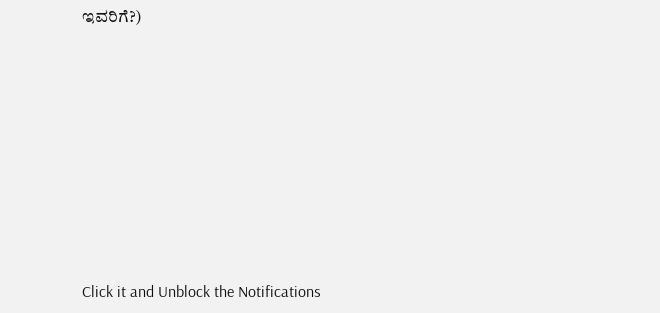ಇವರಿಗೆ?)












Click it and Unblock the Notifications